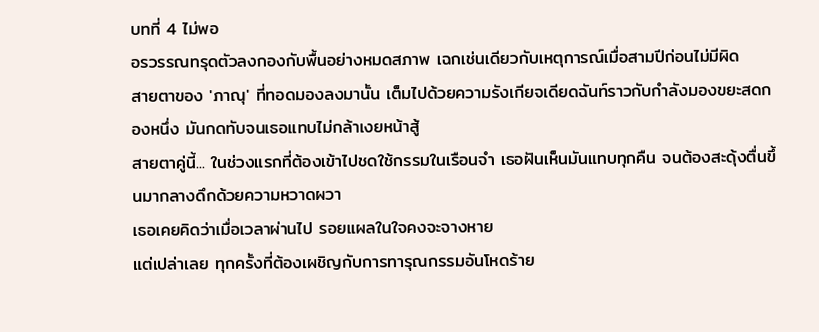บทที่ 4 ไม่พอ
อรวรรณทรุดตัวลงกองกับพื้นอย่างหมดสภาพ เฉกเช่นเดียวกับเหตุการณ์เมื่อสามปีก่อนไม่มีผิด
สายตาของ 'ภาณุ' ที่ทอดมองลงมานั้น เต็มไปด้วยความรังเกียจเดียดฉันท์ราวกับกำลังมองขยะสดกองหนึ่ง มันกดทับจนเธอแทบไม่กล้าเงยหน้าสู้
สายตาคู่นี้... ในช่วงแรกที่ต้องเข้าไปชดใช้กรรมในเรือนจำ เธอฝันเห็นมันแทบทุกคืน จนต้องสะดุ้งตื่นขึ้นมากลางดึกด้วยความหวาดผวา
เธอเคยคิดว่าเมื่อเวลาผ่านไป รอยแผลในใจคงจะจางหาย
แต่เปล่าเลย ทุกครั้งที่ต้องเผชิญกับการทารุณกรรมอันโหดร้าย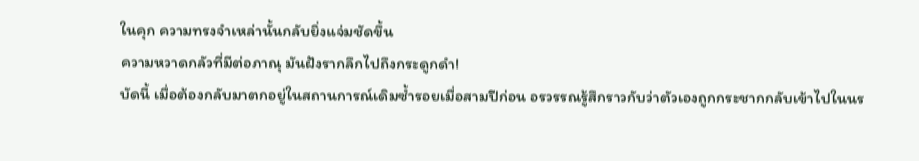ในคุก ความทรงจำเหล่านั้นกลับยิ่งแจ่มชัดขึ้น
ความหวาดกลัวที่มีต่อภาณุ มันฝังรากลึกไปถึงกระดูกดำ!
บัดนี้ เมื่อต้องกลับมาตกอยู่ในสถานการณ์เดิมซ้ำรอยเมื่อสามปีก่อน อรวรรณรู้สึกราวกับว่าตัวเองถูกกระชากกลับเข้าไปในนร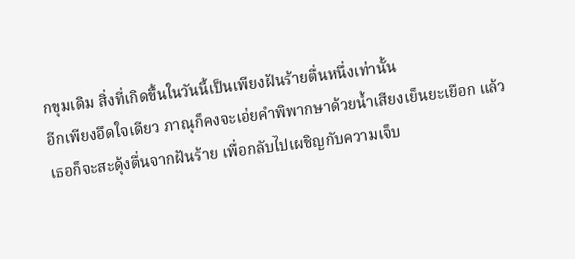กขุมเดิม สิ่งที่เกิดขึ้นในวันนี้เป็นเพียงฝันร้ายตื่นหนึ่งเท่านั้น
อีกเพียงอึดใจเดียว ภาณุก็คงจะเอ่ยคำพิพากษาด้วยน้ำเสียงเย็นยะเยือก แล้วเธอก็จะสะดุ้งตื่นจากฝันร้าย เพื่อกลับไปเผชิญกับความเจ็บ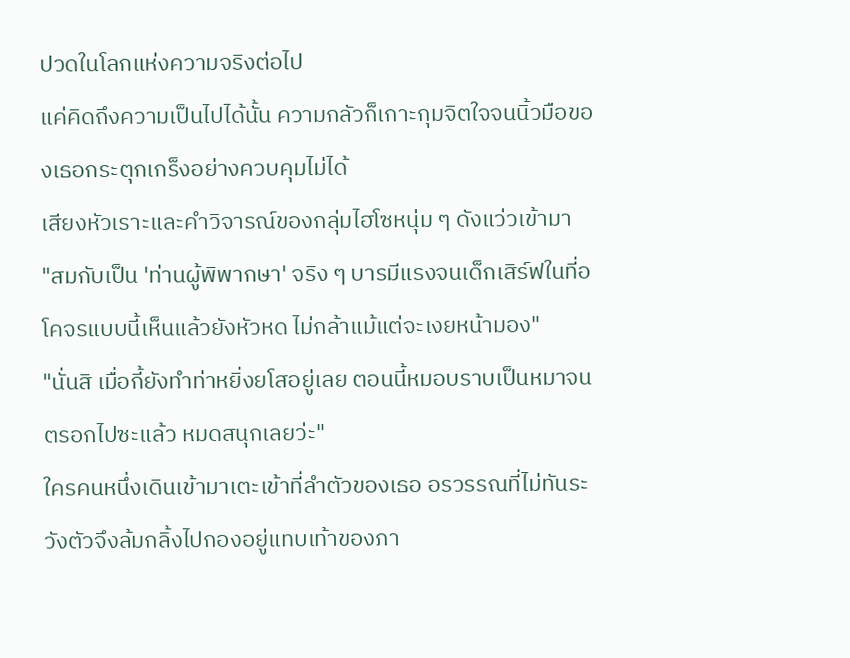ปวดในโลกแห่งความจริงต่อไป
แค่คิดถึงความเป็นไปได้นั้น ความกลัวก็เกาะกุมจิตใจจนนิ้วมือของเธอกระตุกเกร็งอย่างควบคุมไม่ได้
เสียงหัวเราะและคำวิจารณ์ของกลุ่มไฮโซหนุ่ม ๆ ดังแว่วเข้ามา
"สมกับเป็น 'ท่านผู้พิพากษา' จริง ๆ บารมีแรงจนเด็กเสิร์ฟในที่อโคจรแบบนี้เห็นแล้วยังหัวหด ไม่กล้าแม้แต่จะเงยหน้ามอง"
"นั่นสิ เมื่อกี้ยังทำท่าหยิ่งยโสอยู่เลย ตอนนี้หมอบราบเป็นหมาจนตรอกไปซะแล้ว หมดสนุกเลยว่ะ"
ใครคนหนึ่งเดินเข้ามาเตะเข้าที่ลำตัวของเธอ อรวรรณที่ไม่ทันระวังตัวจึงล้มกลิ้งไปกองอยู่แทบเท้าของภา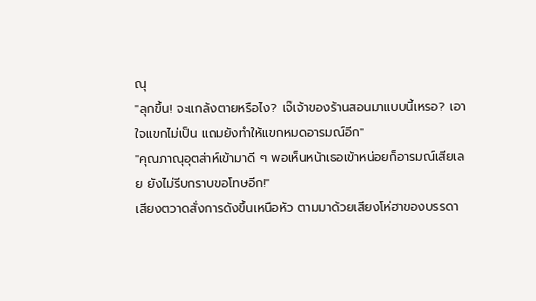ณุ
"ลุกขึ้น! จะแกล้งตายหรือไง? เจ๊เจ้าของร้านสอนมาแบบนี้เหรอ? เอาใจแขกไม่เป็น แถมยังทำให้แขกหมดอารมณ์อีก"
"คุณภาณุอุตส่าห์เข้ามาดี ๆ พอเห็นหน้าเธอเข้าหน่อยก็อารมณ์เสียเลย ยังไม่รีบกราบขอโทษอีก!"
เสียงตวาดสั่งการดังขึ้นเหนือหัว ตามมาด้วยเสียงโห่ฮาของบรรดา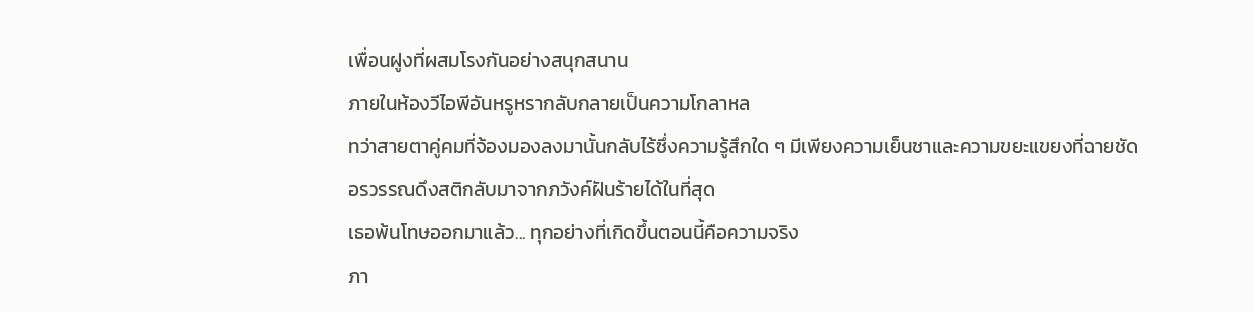เพื่อนฝูงที่ผสมโรงกันอย่างสนุกสนาน
ภายในห้องวีไอพีอันหรูหรากลับกลายเป็นความโกลาหล
ทว่าสายตาคู่คมที่จ้องมองลงมานั้นกลับไร้ซึ่งความรู้สึกใด ๆ มีเพียงความเย็นชาและความขยะแขยงที่ฉายชัด
อรวรรณดึงสติกลับมาจากภวังค์ฝันร้ายได้ในที่สุด
เธอพ้นโทษออกมาแล้ว... ทุกอย่างที่เกิดขึ้นตอนนี้คือความจริง
ภา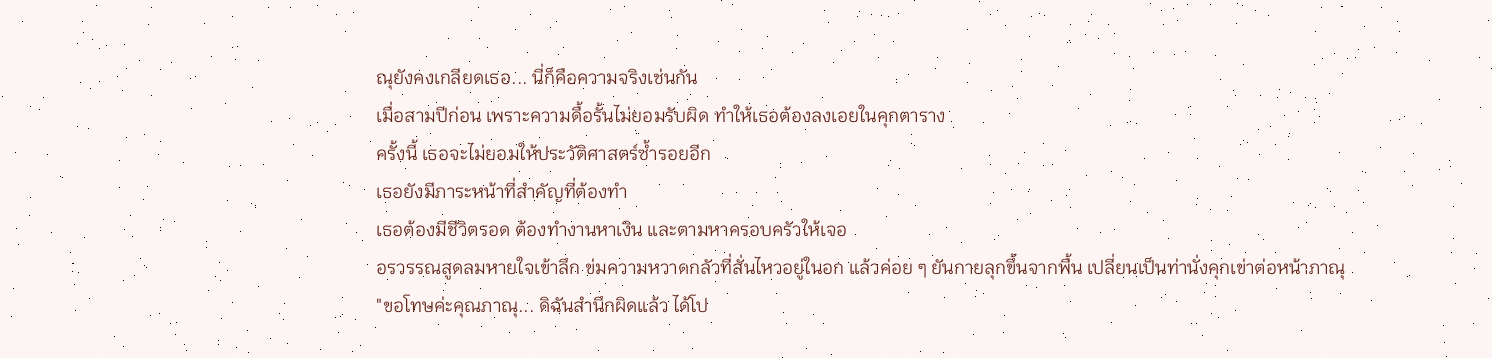ณุยังคงเกลียดเธอ... นี่ก็คือความจริงเช่นกัน
เมื่อสามปีก่อน เพราะความดื้อรั้นไม่ยอมรับผิด ทำให้เธอต้องลงเอยในคุกตาราง
ครั้งนี้ เธอจะไม่ยอมให้ประวัติศาสตร์ซ้ำรอยอีก
เธอยังมีภาระหน้าที่สำคัญที่ต้องทำ
เธอต้องมีชีวิตรอด ต้องทำงานหาเงิน และตามหาครอบครัวให้เจอ
อรวรรณสูดลมหายใจเข้าลึก ข่มความหวาดกลัวที่สั่นไหวอยู่ในอก แล้วค่อย ๆ ยันกายลุกขึ้นจากพื้น เปลี่ยนเป็นท่านั่งคุกเข่าต่อหน้าภาณุ
"ขอโทษค่ะคุณภาณุ... ดิฉันสำนึกผิดแล้ว ได้โป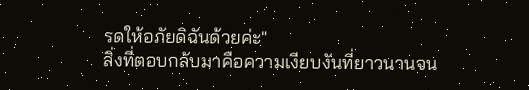รดให้อภัยดิฉันด้วยค่ะ"
สิ่งที่ตอบกลับมาคือความเงียบงันที่ยาวนานจน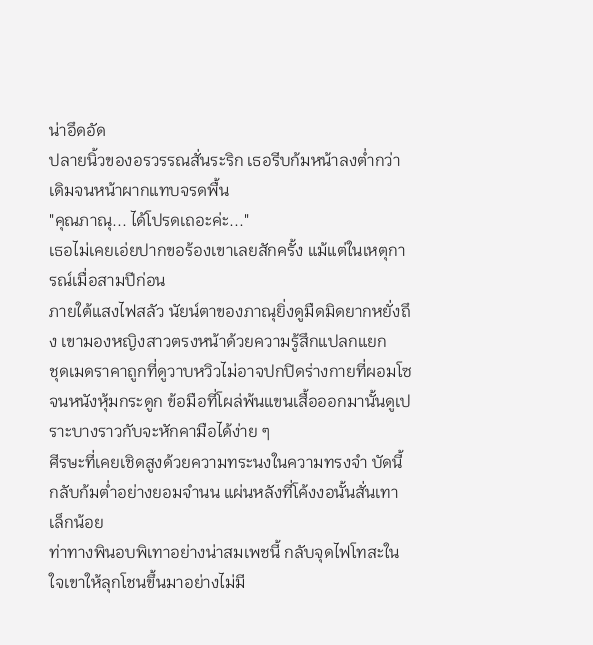น่าอึดอัด
ปลายนิ้วของอรวรรณสั่นระริก เธอรีบก้มหน้าลงต่ำกว่าเดิมจนหน้าผากแทบจรดพื้น
"คุณภาณุ... ได้โปรดเถอะค่ะ..."
เธอไม่เคยเอ่ยปากขอร้องเขาเลยสักครั้ง แม้แต่ในเหตุการณ์เมื่อสามปีก่อน
ภายใต้แสงไฟสลัว นัยน์ตาของภาณุยิ่งดูมืดมิดยากหยั่งถึง เขามองหญิงสาวตรงหน้าด้วยความรู้สึกแปลกแยก
ชุดเมดราคาถูกที่ดูวาบหวิวไม่อาจปกปิดร่างกายที่ผอมโซจนหนังหุ้มกระดูก ข้อมือที่โผล่พ้นแขนเสื้อออกมานั้นดูเปราะบางราวกับจะหักคามือได้ง่าย ๆ
ศีรษะที่เคยเชิดสูงด้วยความทระนงในความทรงจำ บัดนี้กลับก้มต่ำอย่างยอมจำนน แผ่นหลังที่โค้งงอนั้นสั่นเทาเล็กน้อย
ท่าทางพินอบพิเทาอย่างน่าสมเพชนี้ กลับจุดไฟโทสะในใจเขาให้ลุกโชนขึ้นมาอย่างไม่มี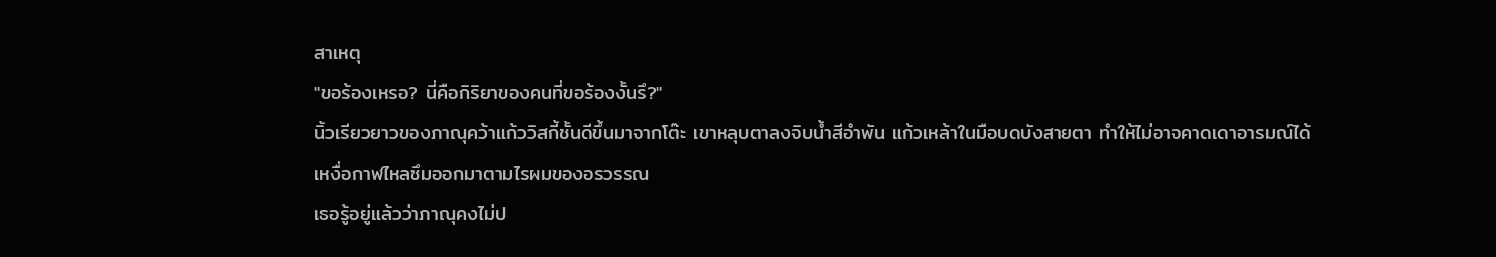สาเหตุ
"ขอร้องเหรอ? นี่คือกิริยาของคนที่ขอร้องงั้นรึ?"
นิ้วเรียวยาวของภาณุคว้าแก้ววิสกี้ชั้นดีขึ้นมาจากโต๊ะ เขาหลุบตาลงจิบน้ำสีอำพัน แก้วเหล้าในมือบดบังสายตา ทำให้ไม่อาจคาดเดาอารมณ์ได้
เหงื่อกาฬไหลซึมออกมาตามไรผมของอรวรรณ
เธอรู้อยู่แล้วว่าภาณุคงไม่ป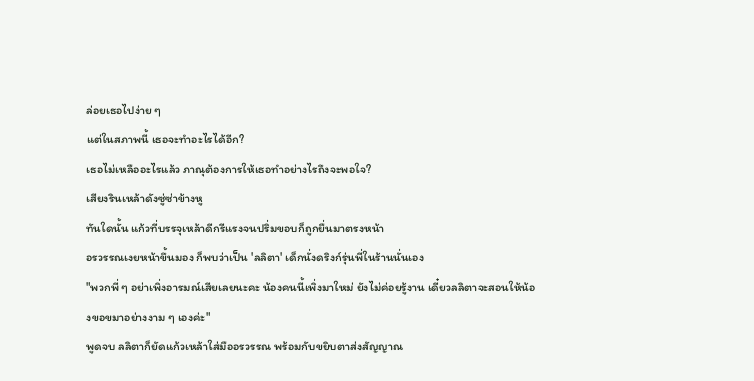ล่อยเธอไปง่าย ๆ
แต่ในสภาพนี้ เธอจะทำอะไรได้อีก?
เธอไม่เหลืออะไรแล้ว ภาณุต้องการให้เธอทำอย่างไรถึงจะพอใจ?
เสียงรินเหล้าดังซู่ซ่าข้างหู
ทันใดนั้น แก้วที่บรรจุเหล้าดีกรีแรงจนปริ่มขอบก็ถูกยื่นมาตรงหน้า
อรวรรณเงยหน้าขึ้นมอง ก็พบว่าเป็น 'ลลิตา' เด็กนั่งดริงก์รุ่นพี่ในร้านนั่นเอง
"พวกพี่ ๆ อย่าเพิ่งอารมณ์เสียเลยนะคะ น้องคนนี้เพิ่งมาใหม่ ยังไม่ค่อยรู้งาน เดี๋ยวลลิตาจะสอนให้น้องขอขมาอย่างงาม ๆ เองค่ะ"
พูดจบ ลลิตาก็ยัดแก้วเหล้าใส่มืออรวรรณ พร้อมกับขยิบตาส่งสัญญาณ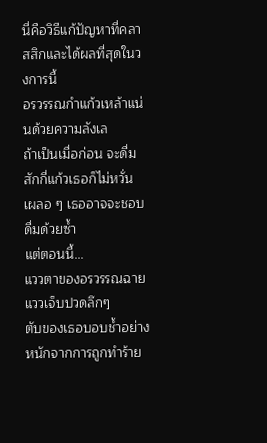นี่คือวิธีแก้ปัญหาที่คลาสสิกและได้ผลที่สุดในวงการนี้
อรวรรณกำแก้วเหล้าแน่นด้วยความลังเล
ถ้าเป็นเมื่อก่อน จะดื่มสักกี่แก้วเธอก็ไม่หวั่น เผลอ ๆ เธออาจจะชอบดื่มด้วยซ้ำ
แต่ตอนนี้...
แววตาของอรวรรณฉายแววเจ็บปวดลึกๆ
ตับของเธอบอบช้ำอย่างหนักจากการถูกทำร้าย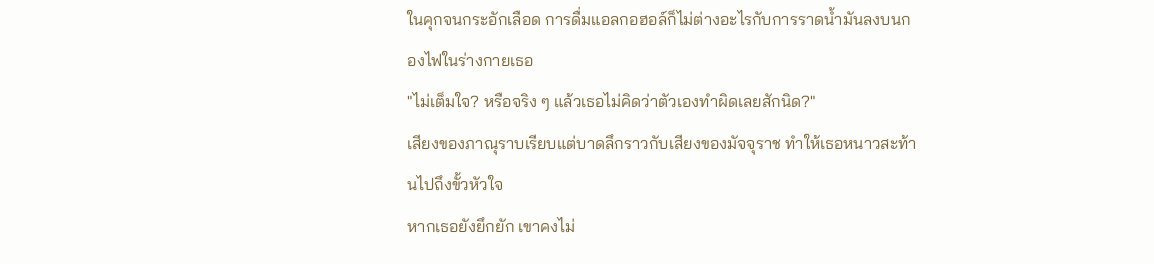ในคุกจนกระอักเลือด การดื่มแอลกอฮอล์ก็ไม่ต่างอะไรกับการราดน้ำมันลงบนกองไฟในร่างกายเธอ
"ไม่เต็มใจ? หรือจริง ๆ แล้วเธอไม่คิดว่าตัวเองทำผิดเลยสักนิด?"
เสียงของภาณุราบเรียบแต่บาดลึกราวกับเสียงของมัจจุราช ทำให้เธอหนาวสะท้านไปถึงขั้วหัวใจ
หากเธอยังยึกยัก เขาคงไม่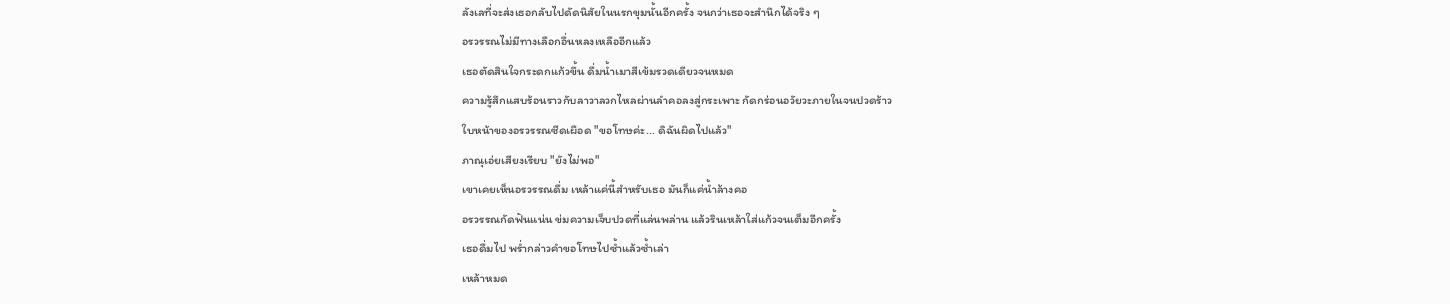ลังเลที่จะส่งเธอกลับไปดัดนิสัยในนรกขุมนั้นอีกครั้ง จนกว่าเธอจะสำนึกได้จริง ๆ
อรวรรณไม่มีทางเลือกอื่นหลงเหลืออีกแล้ว
เธอตัดสินใจกระดกแก้วขึ้น ดื่มน้ำเมาสีเข้มรวดเดียวจนหมด
ความรู้สึกแสบร้อนราวกับลาวาลวกไหลผ่านลำคอลงสู่กระเพาะ กัดกร่อนอวัยวะภายในจนปวดร้าว
ใบหน้าของอรวรรณซีดเผือด "ขอโทษค่ะ... ดิฉันผิดไปแล้ว"
ภาณุเอ่ยเสียงเรียบ "ยังไม่พอ"
เขาเคยเห็นอรวรรณดื่ม เหล้าแค่นี้สำหรับเธอ มันก็แค่น้ำล้างคอ
อรวรรณกัดฟันแน่น ข่มความเจ็บปวดที่แล่นพล่าน แล้วรินเหล้าใส่แก้วจนเต็มอีกครั้ง
เธอดื่มไป พร่ำกล่าวคำขอโทษไปซ้ำแล้วซ้ำเล่า
เหล้าหมด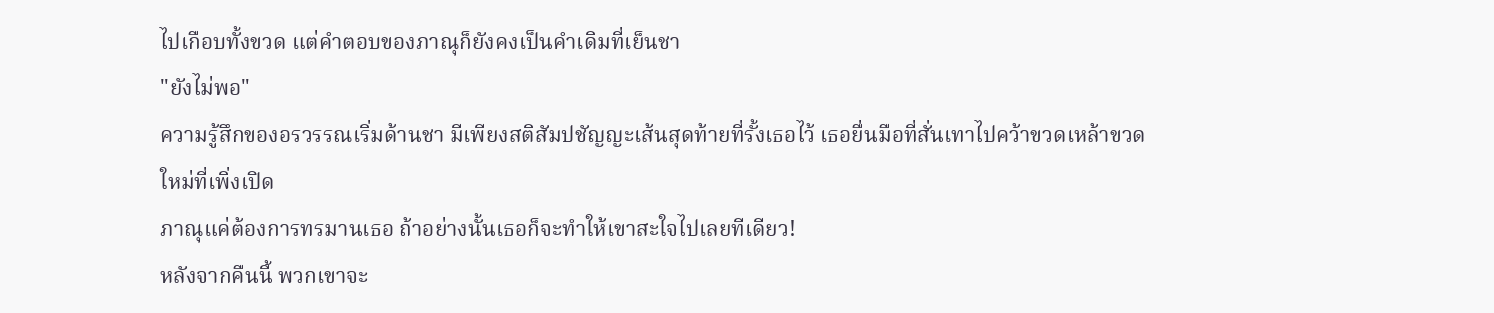ไปเกือบทั้งขวด แต่คำตอบของภาณุก็ยังคงเป็นคำเดิมที่เย็นชา
"ยังไม่พอ"
ความรู้สึกของอรวรรณเริ่มด้านชา มีเพียงสติสัมปชัญญะเส้นสุดท้ายที่รั้งเธอไว้ เธอยื่นมือที่สั่นเทาไปคว้าขวดเหล้าขวดใหม่ที่เพิ่งเปิด
ภาณุแค่ต้องการทรมานเธอ ถ้าอย่างนั้นเธอก็จะทำให้เขาสะใจไปเลยทีเดียว!
หลังจากคืนนี้ พวกเขาจะ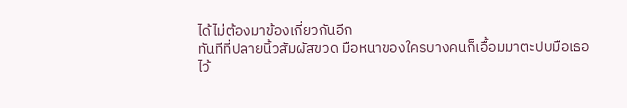ได้ไม่ต้องมาข้องเกี่ยวกันอีก
ทันทีที่ปลายนิ้วสัมผัสขวด มือหนาของใครบางคนก็เอื้อมมาตะปบมือเธอไว้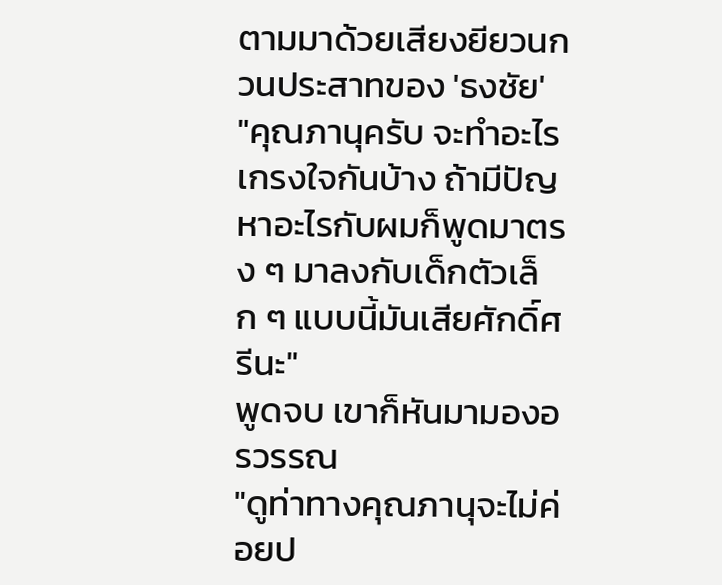ตามมาด้วยเสียงยียวนกวนประสาทของ 'ธงชัย'
"คุณภานุครับ จะทำอะไรเกรงใจกันบ้าง ถ้ามีปัญหาอะไรกับผมก็พูดมาตรง ๆ มาลงกับเด็กตัวเล็ก ๆ แบบนี้มันเสียศักดิ์ศรีนะ"
พูดจบ เขาก็หันมามองอรวรรณ
"ดูท่าทางคุณภานุจะไม่ค่อยป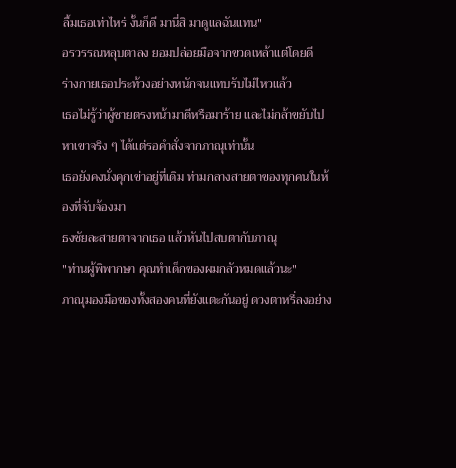ลื้มเธอเท่าไหร่ งั้นก็ดี มานี่สิ มาดูแลฉันแทน"
อรวรรณหลุบตาลง ยอมปล่อยมือจากขวดเหล้าแต่โดยดี
ร่างกายเธอประท้วงอย่างหนักจนแทบรับไม่ไหวแล้ว
เธอไม่รู้ว่าผู้ชายตรงหน้ามาดีหรือมาร้าย และไม่กล้าขยับไปหาเขาจริง ๆ ได้แต่รอคำสั่งจากภาณุเท่านั้น
เธอยังคงนั่งคุกเข่าอยู่ที่เดิม ท่ามกลางสายตาของทุกคนในห้องที่จับจ้องมา
ธงชัยละสายตาจากเธอ แล้วหันไปสบตากับภาณุ
"ท่านผู้พิพากษา คุณทำเด็กของผมกลัวหมดแล้วนะ"
ภาณุมองมือของทั้งสองคนที่ยังแตะกันอยู่ ดวงตาหรี่ลงอย่าง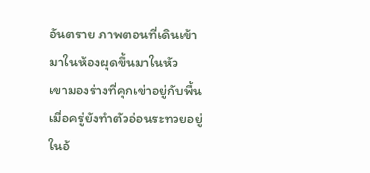อันตราย ภาพตอนที่เดินเข้ามาในห้องผุดขึ้นมาในหัว
เขามองร่างที่คุกเข่าอยู่กับพื้น
เมื่อครู่ยังทำตัวอ่อนระทวยอยู่ในอ้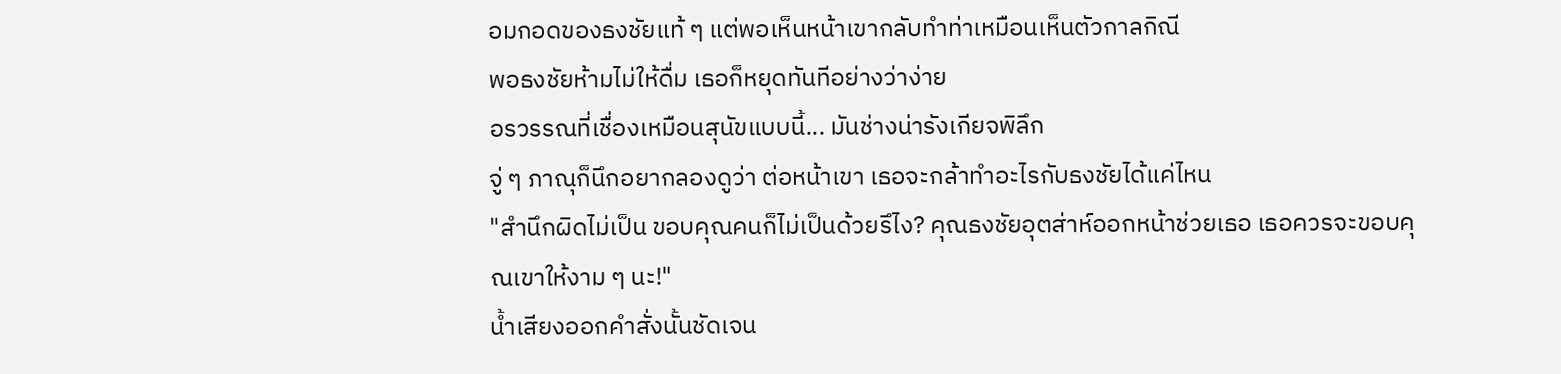อมกอดของธงชัยแท้ ๆ แต่พอเห็นหน้าเขากลับทำท่าเหมือนเห็นตัวกาลกิณี
พอธงชัยห้ามไม่ให้ดื่ม เธอก็หยุดทันทีอย่างว่าง่าย
อรวรรณที่เชื่องเหมือนสุนัขแบบนี้... มันช่างน่ารังเกียจพิลึก
จู่ ๆ ภาณุก็นึกอยากลองดูว่า ต่อหน้าเขา เธอจะกล้าทำอะไรกับธงชัยได้แค่ไหน
"สำนึกผิดไม่เป็น ขอบคุณคนก็ไม่เป็นด้วยรึไง? คุณธงชัยอุตส่าห์ออกหน้าช่วยเธอ เธอควรจะขอบคุณเขาให้งาม ๆ นะ!"
น้ำเสียงออกคำสั่งนั้นชัดเจน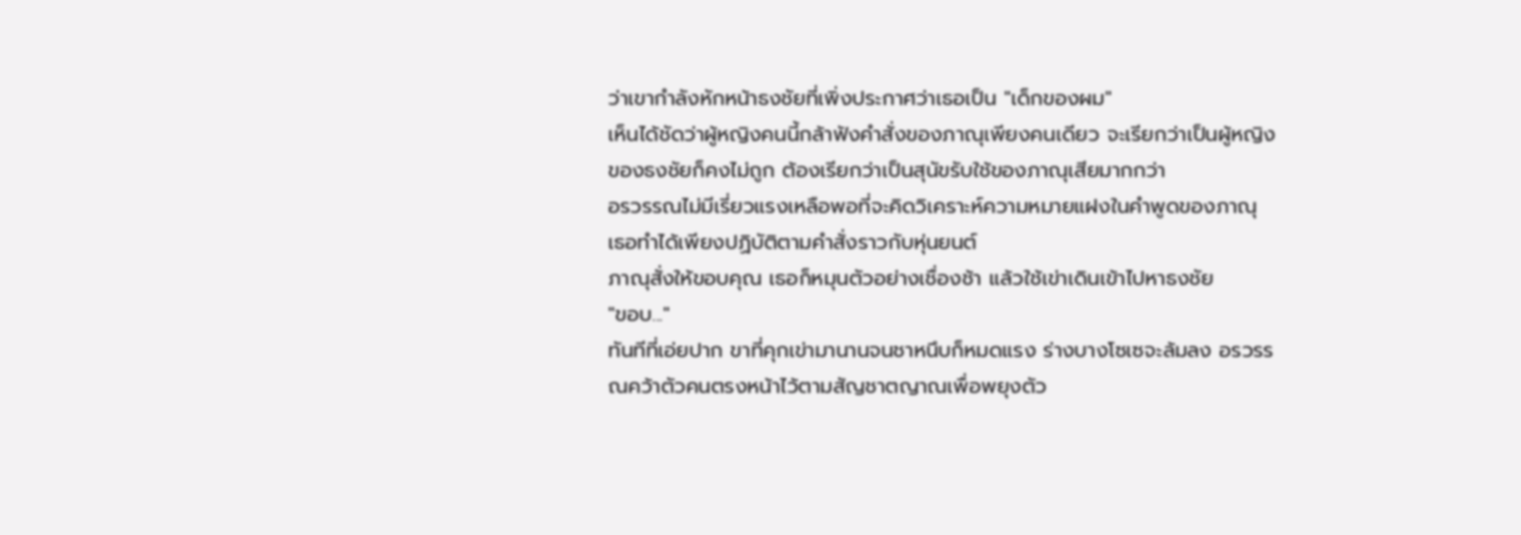ว่าเขากำลังหักหน้าธงชัยที่เพิ่งประกาศว่าเธอเป็น "เด็กของผม"
เห็นได้ชัดว่าผู้หญิงคนนี้กล้าฟังคำสั่งของภาณุเพียงคนเดียว จะเรียกว่าเป็นผู้หญิงของธงชัยก็คงไม่ถูก ต้องเรียกว่าเป็นสุนัขรับใช้ของภาณุเสียมากกว่า
อรวรรณไม่มีเรี่ยวแรงเหลือพอที่จะคิดวิเคราะห์ความหมายแฝงในคำพูดของภาณุ เธอทำได้เพียงปฏิบัติตามคำสั่งราวกับหุ่นยนต์
ภาณุสั่งให้ขอบคุณ เธอก็หมุนตัวอย่างเชื่องช้า แล้วใช้เข่าเดินเข้าไปหาธงชัย
"ขอบ..."
ทันทีที่เอ่ยปาก ขาที่คุกเข่ามานานจนชาหนึบก็หมดแรง ร่างบางโซเซจะล้มลง อรวรรณคว้าตัวคนตรงหน้าไว้ตามสัญชาตญาณเพื่อพยุงตัว